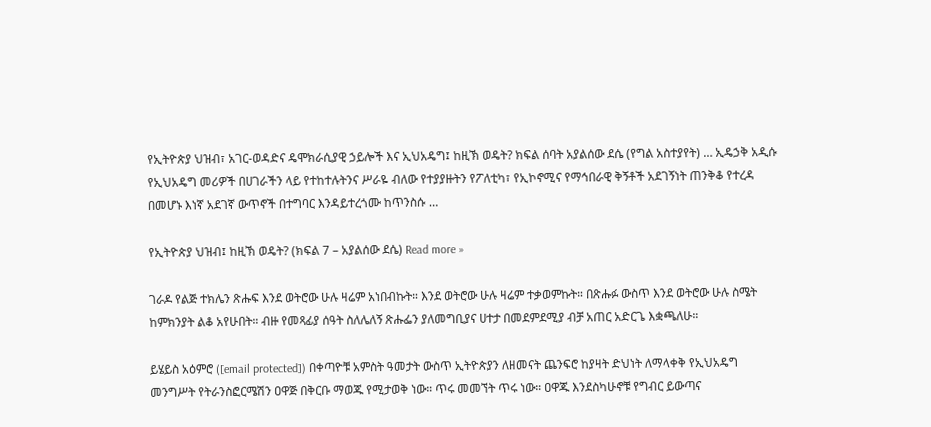የኢትዮጵያ ህዝብ፣ አገር-ወዳድና ዴሞክራሲያዊ ኃይሎች እና ኢህአዴግ፤ ከዚኽ ወዴት? ክፍል ሰባት አያልሰው ደሴ (የግል አስተያየት) … ኢዴኃቅ አዲሱ የኢህአዴግ መሪዎች በሀገራችን ላይ የተከተሉትንና ሥራዬ ብለው የተያያዙትን የፖለቲካ፣ የኢኮኖሚና የማኅበራዊ ቅኝቶች አደገኝነት ጠንቅቆ የተረዳ በመሆኑ እነኛ አደገኛ ውጥኖች በተግባር እንዳይተረጎሙ ከጥንስሱ …

የኢትዮጵያ ህዝብ፤ ከዚኽ ወዴት? (ክፍል 7 – አያልሰው ደሴ) Read more »

ገራዶ የልጅ ተክሌን ጽሑፍ እንደ ወትሮው ሁሉ ዛሬም አነበብኩት። እንደ ወትሮው ሁሉ ዛሬም ተቃወምኩት። በጽሑፉ ውስጥ እንደ ወትሮው ሁሉ ስሜት ከምክንያት ልቆ አየሁበት። ብዙ የመጻፊያ ሰዓት ስለሌለኝ ጽሑፌን ያለመግቢያና ሀተታ በመደምደሚያ ብቻ አጠር አድርጌ እቋጫለሁ።

ይሄይስ አዕምሮ ([email protected]) በቀጣዮቹ አምስት ዓመታት ውስጥ ኢትዮጵያን ለዘመናት ጨንፍሮ ከያዛት ድህነት ለማላቀቅ የኢህአዴግ መንግሥት የትራንስፎርሜሽን ዐዋጅ በቅርቡ ማወጁ የሚታወቅ ነው። ጥሩ መመኘት ጥሩ ነው። ዐዋጁ እንደስካሁኖቹ የግብር ይውጣና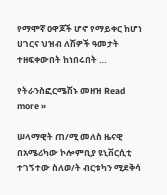የማሞኛ ዐዋጆች ሆኖ የማይቀር ከሆነ ሀገርና ህዝብ ለሽዎች ዓመታት ተዘፍቀውበት ከነበሩበት …

የትራንስፎርሜሽኑ መዘዝ Read more »

ሠላማዊት ጠ/ሚ መለስ ዜናዊ በአሜሪካው ኮሎምቢያ ዩኒቨርሲቲ ተገኝተው ስለወ/ት ብርቱካን ሚደቅሳ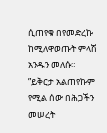ሲጠየቁ በየመድረኩ ከሚለዋወጡት ምላሽ አንዱን መለሱ። ”ይቅርታ አልጠየኩም የሚል ሰው በሕጋችን መሠረት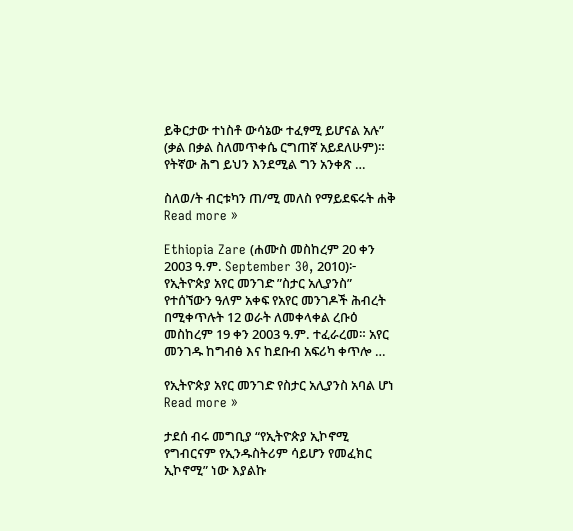ይቅርታው ተነስቶ ውሳኔው ተፈፃሚ ይሆናል አሉ” (ቃል በቃል ስለመጥቀሴ ርግጠኛ አይደለሁም)። የትኛው ሕግ ይህን እንደሚል ግን አንቀጽ …

ስለወ/ት ብርቱካን ጠ/ሚ መለስ የማይደፍሩት ሐቅ Read more »

Ethiopia Zare (ሐሙስ መስከረም 20 ቀን 2003 ዓ.ም. September 30, 2010)፦ የኢትዮጵያ አየር መንገድ ”ስታር አሊያንስ” የተሰኘውን ዓለም አቀፍ የአየር መንገዶች ሕብረት በሚቀጥሉት 12 ወራት ለመቀላቀል ረቡዕ መስከረም 19 ቀን 2003 ዓ.ም. ተፈራረመ። አየር መንገዱ ከግብፅ እና ከደቡብ አፍሪካ ቀጥሎ …

የኢትዮጵያ አየር መንገድ የስታር አሊያንስ አባል ሆነ Read more »

ታደሰ ብሩ መግቢያ “የኢትዮጵያ ኢኮኖሚ የግብርናም የኢንዱስትሪም ሳይሆን የመፈክር ኢኮኖሚ” ነው እያልኩ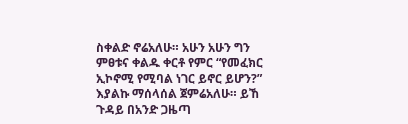ስቀልድ ኖሬአለሁ። አሁን አሁን ግን ምፀቱና ቀልዱ ቀርቶ የምር “የመፈክር ኢኮኖሚ የሚባል ነገር ይኖር ይሆን?” እያልኩ ማሰላሰል ጀምሬአለሁ። ይኸ ጉዳይ በአንድ ጋዜጣ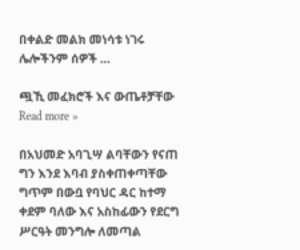በቀልድ መልክ መነሳቱ ነገሩ ሌሎችንም ሰዎች …

ጯኺ መፈክሮች እና ውጤቶቻቸው Read more »

በአህመድ አባጊሣ ልባቸውን የናጠ ግን እንደ እባብ ያስቀጠቀጣቸው ግጥም በውቧ የባህር ዳር ከተማ ቀደም ባለው እና አስከፊውን የደርግ ሥርዓት መንግሎ ለመጣል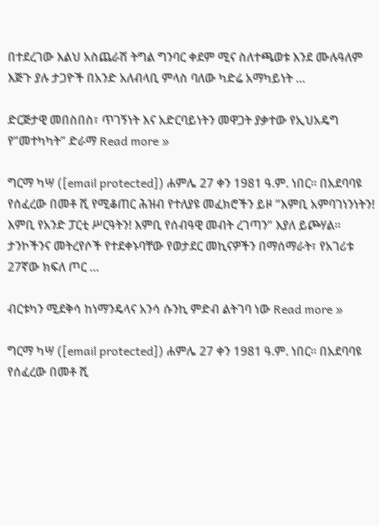በተደረገው እልህ አስጨራሽ ትግል ግንባር ቀደም ሚና ስለተጫወቱ እንደ ሙሉዓለም እጅጉ ያሉ ታጋዮች በአንድ አለብላቢ ምላስ ባለው ካድሬ አማካይነት …

ድርጅታዊ መበስበስ፣ ጥገኝነት እና አድርባይነትን መዋጋት ያቃተው የኢህአዴግ የ”መተካካት” ድራማ Read more »

ግርማ ካሣ ([email protected]) ሐምሌ 27 ቀን 1981 ዓ.ም. ነበር። በአደባባዩ የሰፈረው በመቶ ሺ የሚቆጠር ሕዝብ የተለያዩ መፈክሮችን ይዞ ”እምቢ አምባገነንነትን! እምቢ የአንድ ፓርቲ ሥርዓትን! እምቢ የሰብዓዊ መብት ረገጣን” እያለ ይጮሃል። ታንኮችንና መትረየሶች የተደቀኑባቸው የወታደር መኪናዎችን በማሰማራት፣ የአገሪቱ 27ኛው ክፍለ ጦር …

ብርቱካን ሚደቅሳ ከነማንዴላና አንሳ ሱንኪ ምድብ ልትገባ ነው Read more »

ግርማ ካሣ ([email protected]) ሐምሌ 27 ቀን 1981 ዓ.ም. ነበር። በአደባባዩ የሰፈረው በመቶ ሺ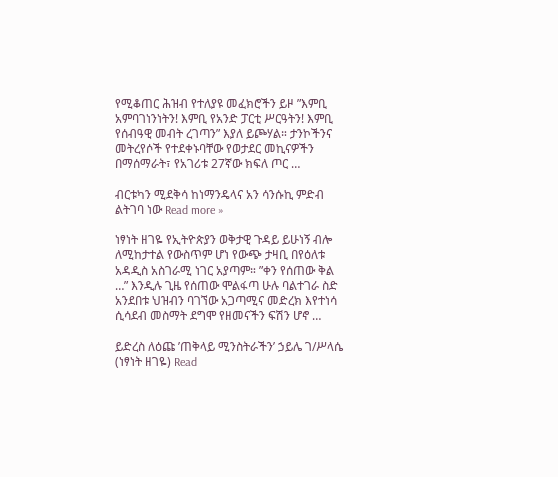የሚቆጠር ሕዝብ የተለያዩ መፈክሮችን ይዞ ”እምቢ አምባገነንነትን! እምቢ የአንድ ፓርቲ ሥርዓትን! እምቢ የሰብዓዊ መብት ረገጣን” እያለ ይጮሃል። ታንኮችንና መትረየሶች የተደቀኑባቸው የወታደር መኪናዎችን በማሰማራት፣ የአገሪቱ 27ኛው ክፍለ ጦር …

ብርቱካን ሚደቅሳ ከነማንዴላና አን ሳንሱኪ ምድብ ልትገባ ነው Read more »

ነፃነት ዘገዬ የኢትዮጵያን ወቅታዊ ጉዳይ ይሁነኝ ብሎ ለሚከታተል የውስጥም ሆነ የውጭ ታዛቢ በየዕለቱ አዳዲስ አስገራሚ ነገር አያጣም። ”ቀን የሰጠው ቅል …” እንዲሉ ጊዜ የሰጠው ሞልፋጣ ሁሉ ባልተገራ ስድ አንደበቱ ህዝብን ባገኘው አጋጣሚና መድረክ እየተነሳ ሲሳደብ መስማት ደግሞ የዘመናችን ፍሽን ሆኖ …

ይድረስ ለዕጩ ’ጠቅላይ ሚንስትራችን’ ኃይሌ ገ/ሥላሴ (ነፃነት ዘገዬ) Read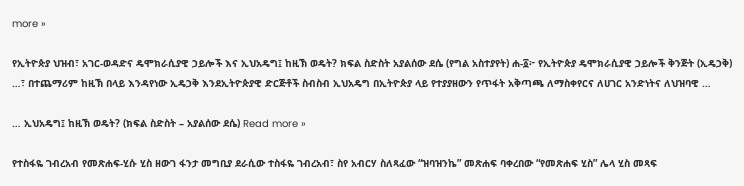more »

የኢትዮጵያ ህዝብ፣ አገር-ወዳድና ዴሞክራሲያዊ ኃይሎች እና ኢህአዴግ፤ ከዚኽ ወዴት? ክፍል ስድስት አያልሰው ደሴ (የግል አስተያየት) ሐ-፩፦ የኢትዮጵያ ዴሞክራሲያዊ ኃይሎች ቅንጅት (ኢዴኃቅ) …፣ በተጨማሪም ከዚኽ በላይ እንዳየነው ኢዴኃቅ እንደኢትዮጵያዊ ድርጅቶች ስብስብ ኢህአዴግ በኢትዮጵያ ላይ የተያያዘውን የጥፋት አቅጣጫ ለማስቀየርና ለሀገር አንድነትና ለህዝባዊ …

… ኢህአዴግ፤ ከዚኽ ወዴት? (ክፍል ስድስት – አያልሰው ደሴ) Read more »

የተስፋዬ ገብረአብ የመጽሐፍ-ሂሱ ሂስ ዘውገ ፋንታ መግቢያ ደራሲው ተስፋዬ ገብረአብ፣ ስየ አብርሃ ስለጻፈው “ዝባዝንኬ” መጽሐፍ ባቀረበው “የመጽሐፍ ሂስ” ሌላ ሂስ መጻፍ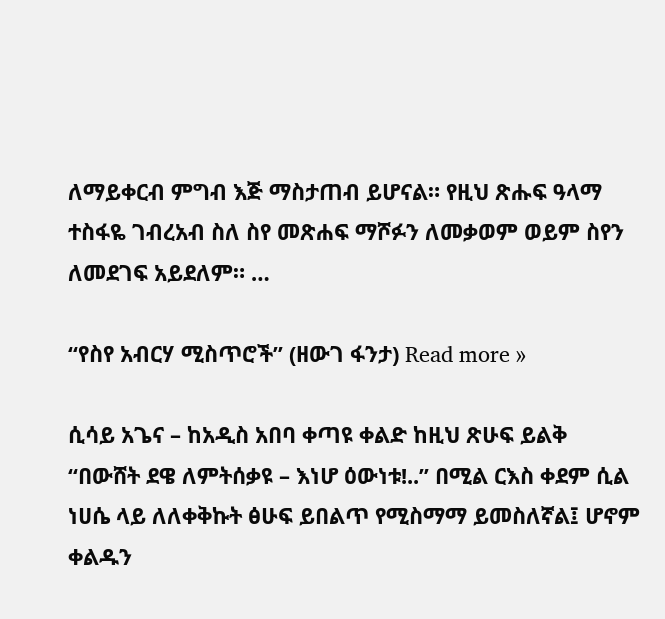ለማይቀርብ ምግብ እጅ ማስታጠብ ይሆናል። የዚህ ጽሑፍ ዓላማ ተስፋዬ ገብረአብ ስለ ስየ መጽሐፍ ማሾፉን ለመቃወም ወይም ስየን ለመደገፍ አይደለም። …

“የስየ አብርሃ ሚስጥሮች” (ዘውገ ፋንታ) Read more »

ሲሳይ አጌና – ከአዲስ አበባ ቀጣዩ ቀልድ ከዚህ ጽሁፍ ይልቅ “በውሸት ደዌ ለምትሰቃዩ – እነሆ ዕውነቱ!..” በሚል ርእስ ቀደም ሲል ነሀሴ ላይ ለለቀቅኩት ፅሁፍ ይበልጥ የሚስማማ ይመስለኛል፤ ሆኖም ቀልዱን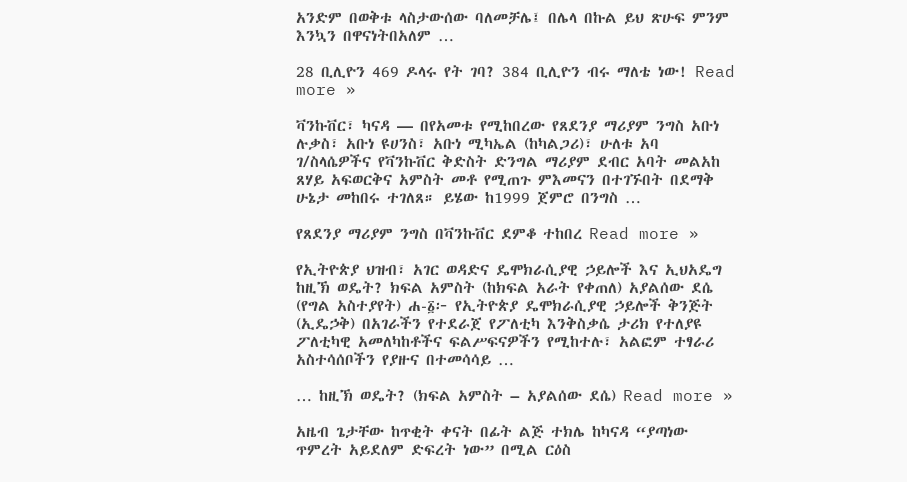አንድም በወቅቱ ላስታውሰው ባለመቻሌ፤ በሌላ በኩል ይህ ጽሁፍ ምንም እንኳን በዋናነትበአለም …

28 ቢሊዮን 469 ዶላሩ የት ገባ? 384 ቢሊዮን ብሩ ማለቴ ነው! Read more »

ቫንኩቨር፣ ካናዳ — በየአመቱ የሚከበረው የጸደንያ ማሪያም ንግስ አቡነ ሉቃስ፣ አቡነ ዩሀንስ፣ አቡነ ሚካኤል (ከካልጋሪ)፣ ሁለቱ አባ ገ/ስላሴዎችና የቫንኩቨር ቅድስት ድንግል ማሪያም ደብር አባት መልአከ ጸሃይ አፍወርቅና አምስት መቶ የሚጠጉ ምእመናን በተገኙበት በደማቅ ሁኔታ መከበሩ ተገለጸ። ይሄው ከ1999 ጀምሮ በንግስ …

የጸደንያ ማሪያም ንግስ በቫንኩቨር ደምቆ ተከበረ Read more »

የኢትዮጵያ ህዝብ፣ አገር ወዳድና ዴሞክራሲያዊ ኃይሎች እና ኢህአዴግ ከዚኽ ወዴት? ክፍል አምስት (ከክፍል አራት የቀጠለ) አያልሰው ደሴ (የግል አስተያየት) ሐ-፩፦ የኢትዮጵያ ዴሞክራሲያዊ ኃይሎች ቅንጅት (ኢዴኃቅ) በአገራችን የተደራጀ የፖለቲካ እንቅስቃሴ ታሪክ የተለያዩ ፖለቲካዊ አመለካከቶችና ፍልሥፍናዎችን የሚከተሉ፣ አልፎም ተፃራሪ አስተሳሰቦችን የያዙና በተመሳሳይ …

… ከዚኽ ወዴት? (ክፍል አምስት – አያልሰው ደሴ) Read more »

አዜብ ጌታቸው ከጥቂት ቀናት በፊት ልጅ ተክሌ ከካናዳ “ያጣነው ጥምረት አይደለም ድፍረት ነው” በሚል ርዕስ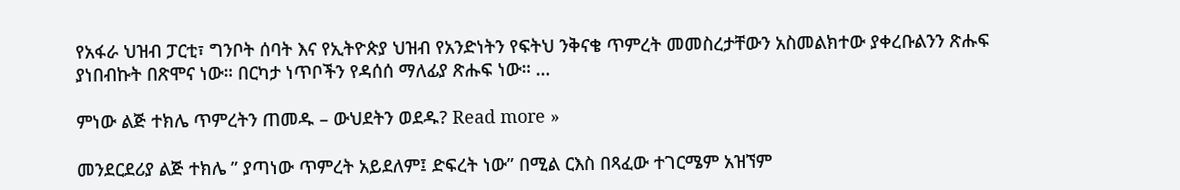የአፋራ ህዝብ ፓርቲ፣ ግንቦት ሰባት እና የኢትዮጵያ ህዝብ የአንድነትን የፍትህ ንቅናቄ ጥምረት መመስረታቸውን አስመልክተው ያቀረቡልንን ጽሑፍ ያነበብኩት በጽሞና ነው። በርካታ ነጥቦችን የዳሰሰ ማለፊያ ጽሑፍ ነው። …

ምነው ልጅ ተክሌ ጥምረትን ጠመዱ – ውህደትን ወደዱ? Read more »

መንደርደሪያ ልጅ ተክሌ ” ያጣነው ጥምረት አይደለም፤ ድፍረት ነው” በሚል ርእስ በጻፈው ተገርሜም አዝኘም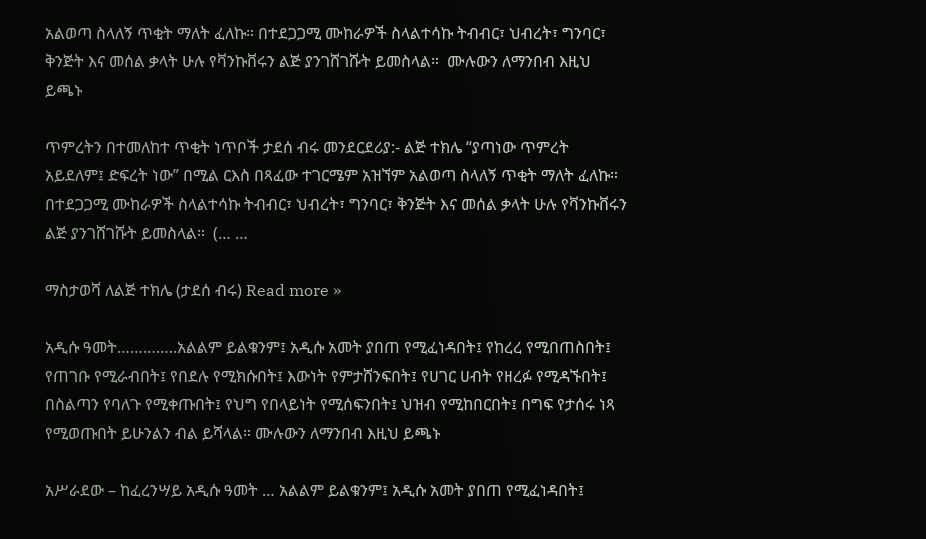አልወጣ ስላለኝ ጥቂት ማለት ፈለኩ። በተደጋጋሚ ሙከራዎች ስላልተሳኩ ትብብር፣ ህብረት፣ ግንባር፣ ቅንጅት እና መሰል ቃላት ሁሉ የቫንኩቨሩን ልጅ ያንገሸገሹት ይመስላል።  ሙሉውን ለማንበብ እዚህ ይጫኑ

ጥምረትን በተመለከተ ጥቂት ነጥቦች ታደሰ ብሩ መንደርደሪያ:- ልጅ ተክሌ “ያጣነው ጥምረት አይደለም፤ ድፍረት ነው” በሚል ርእስ በጻፈው ተገርሜም አዝኘም አልወጣ ስላለኝ ጥቂት ማለት ፈለኩ። በተደጋጋሚ ሙከራዎች ስላልተሳኩ ትብብር፣ ህብረት፣ ግንባር፣ ቅንጅት እና መሰል ቃላት ሁሉ የቫንኩቨሩን ልጅ ያንገሸገሹት ይመስላል።  (… …

ማስታወሻ ለልጅ ተክሌ (ታደሰ ብሩ) Read more »

አዲሱ ዓመት…………..አልልም ይልቁንም፤ አዲሱ አመት ያበጠ የሚፈነዳበት፤ የከረረ የሚበጠስበት፤ የጠገቡ የሚራብበት፤ የበደሉ የሚክሱበት፤ እውነት የምታሸንፍበት፤ የሀገር ሀብት የዘረፉ የሚዳኙበት፤ በስልጣን የባለጉ የሚቀጡበት፤ የህግ የበላይነት የሚሰፍንበት፤ ህዝብ የሚከበርበት፤ በግፍ የታሰሩ ነጻ የሚወጡበት ይሁንልን ብል ይሻላል። ሙሉውን ለማንበብ እዚህ ይጫኑ

አሥራደው – ከፈረንሣይ አዲሱ ዓመት … አልልም ይልቁንም፤ አዲሱ አመት ያበጠ የሚፈነዳበት፤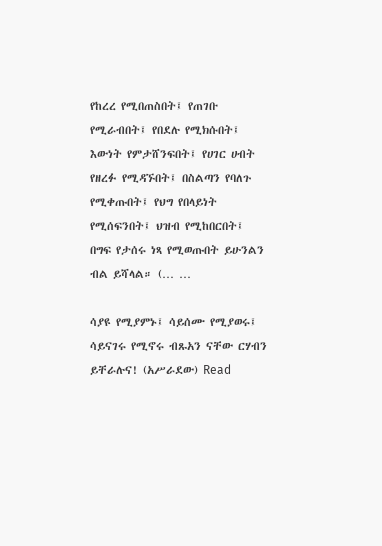የከረረ የሚበጠስበት፤ የጠገቡ የሚራብበት፤ የበደሉ የሚክሱበት፤ እውነት የምታሸንፍበት፤ የሀገር ሀብት የዘረፉ የሚዳኙበት፤ በስልጣን የባለጉ የሚቀጡበት፤ የህግ የበላይነት የሚሰፍንበት፤ ህዝብ የሚከበርበት፤ በግፍ የታሰሩ ነጻ የሚወጡበት ይሁንልን ብል ይሻላል። (… …

ሳያዩ የሚያምኑ፤ ሳይሰሙ የሚያወሩ፤ ሳይናገሩ የሚኖሩ ብጹአን ናቸው ርሃብን ይቸራሉና! (አሥራደው) Read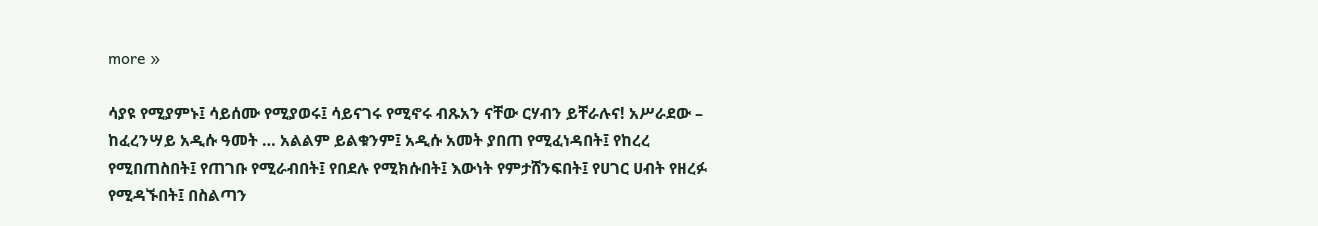more »

ሳያዩ የሚያምኑ፤ ሳይሰሙ የሚያወሩ፤ ሳይናገሩ የሚኖሩ ብጹአን ናቸው ርሃብን ይቸራሉና! አሥራደው – ከፈረንሣይ አዲሱ ዓመት … አልልም ይልቁንም፤ አዲሱ አመት ያበጠ የሚፈነዳበት፤ የከረረ የሚበጠስበት፤ የጠገቡ የሚራብበት፤ የበደሉ የሚክሱበት፤ እውነት የምታሸንፍበት፤ የሀገር ሀብት የዘረፉ የሚዳኙበት፤ በስልጣን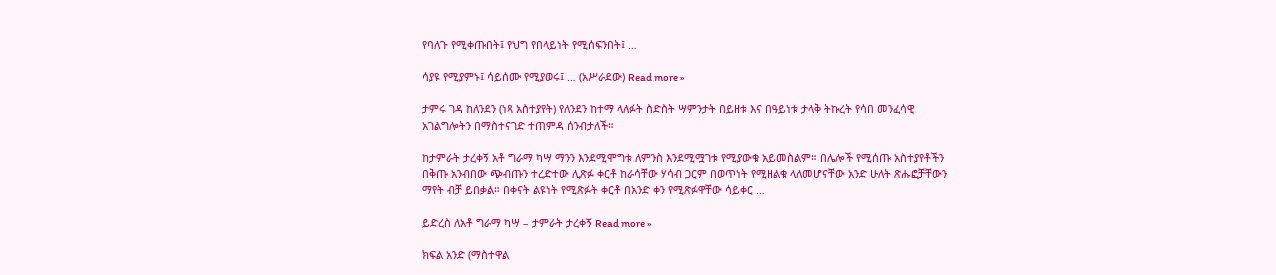የባለጉ የሚቀጡበት፤ የህግ የበላይነት የሚሰፍንበት፤ …

ሳያዩ የሚያምኑ፤ ሳይሰሙ የሚያወሩ፤ … (አሥራደው) Read more »

ታምሩ ገዳ ከለንደን (ነጻ አስተያየት) የለንደን ከተማ ላለፉት ስድስት ሣምንታት በይዘቱ እና በዓይነቱ ታላቅ ትኩረት የሳበ መንፈሳዊ አገልግሎትን በማስተናገድ ተጠምዳ ሰንብታለች።

ከታምራት ታረቀኝ አቶ ግራማ ካሣ ማንን እንደሚሞግቱ ለምንስ እንደሚሟገቱ የሚያውቁ አይመስልም። በሌሎች የሚሰጡ አስተያየቶችን በቅጡ አንብበው ጭብጡን ተረድተው ሊጽፉ ቀርቶ ከራሳቸው ሃሳብ ጋርም በወጥነት የሚዘልቁ ላለመሆናቸው አንድ ሁለት ጽሑፎቻቸውን ማየት ብቻ ይበቃል። በቀናት ልዩነት የሚጽፉት ቀርቶ በአንድ ቀን የሚጽፉዋቸው ሳይቀር …

ይድረስ ለአቶ ግራማ ካሣ – ታምራት ታረቀኝ Read more »

ክፍል አንድ (ማስተዋል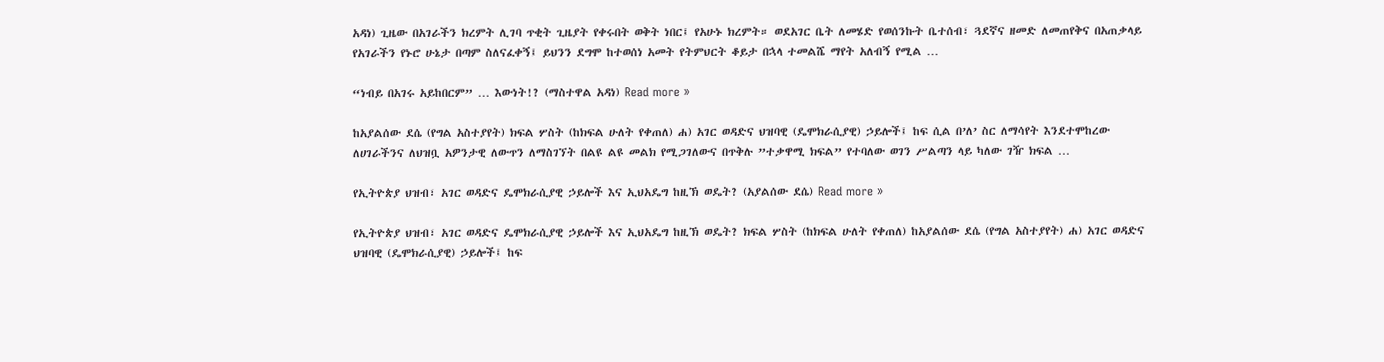አዳነ) ጊዜው በአገራችን ክረምት ሊገባ ጥቂት ጊዜያት የቀሩበት ወቅት ነበር፤ የአሁኑ ክረምት። ወደአገር ቤት ለመሄድ የወሰንኩት ቤተሰብ፣ ጓደኛና ዘመድ ለመጠየቅና በአጠቃላይ የአገራችን የኑሮ ሁኔታ በጣም ስለናፈቀኝ፤ ይህንን ደግሞ ከተወሰነ አመት የትምህርት ቆይታ በኋላ ተመልሼ ማየት አለብኝ የሚል …

“ነብይ በአገሩ አይከበርም” … እውነት!? (ማስተዋል አዳነ) Read more »

ከአያልሰው ደሴ (የግል አስተያየት) ክፍል ሦስት (ከክፍል ሁለት የቀጠለ) ሐ) አገር ወዳድና ህዝባዊ (ዴሞክራሲያዊ) ኃይሎች፤ ከፍ ሲል በ’ለ’ ስር ለማሳየት እንደተሞከረው ለሀገራችንና ለህዝቧ አዎንታዊ ለውጥን ለማስገኘት በልዩ ልዩ መልክ የሚጋገለውና በጥቅሉ ”ተቃዋሚ ክፍል” የተባለው ወገን ሥልጣን ላይ ካለው ገዥ ክፍል …

የኢትዮጵያ ህዝብ፣ አገር ወዳድና ዴሞክራሲያዊ ኃይሎች እና ኢህአዴግ ከዚኽ ወዴት? (አያልሰው ደሴ) Read more »

የኢትዮጵያ ህዝብ፣ አገር ወዳድና ዴሞክራሲያዊ ኃይሎች እና ኢህአዴግ ከዚኽ ወዴት? ክፍል ሦስት (ከክፍል ሁለት የቀጠለ) ከአያልሰው ደሴ (የግል አስተያየት) ሐ) አገር ወዳድና ህዝባዊ (ዴሞክራሲያዊ) ኃይሎች፤ ከፍ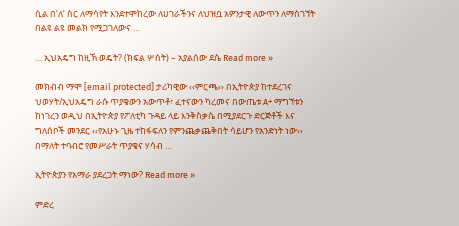ሲል በ’ለ’ ስር ለማሳየት እንደተሞከረው ለሀገራችንና ለህዝቧ አዎንታዊ ለውጥን ለማስገኘት በልዩ ልዩ መልክ የሚጋገለውና …

… ኢህአዴግ ከዚኽ ወዴት? (ክፍል ሦስት) – አያልሰው ደሴ Read more »

መክብብ ማሞ [email protected] ታሪካዊው ‹‹ምርጫ›› በኢትዮጵያ ከተደረገና ህወሃት/ኢህአዴግ ራሱ ጥያቄውን አውጥቶ፣ ፈተናውን ካረመና በውጤቱ A+ ማግኘቱን ከነገረን ወዲህ በኢትዮጵያ የፖለቲካ ጉዳይ ላይ እንቅስቃሴ በሚያደርጉ ድርጅቶች እና ግለሰቦች መንደር ‹‹የአሁኑ ጊዜ ተከፋፍለን የምንጨቃጨቅበት ሳይሆን የአንድነት ነው›› በማለት ተባብሮ የመሥራት ጥያቄና ሃሳብ …

ኢትዮጵያን የአማራ ያደረጋት ማነው? Read more »

ምድረ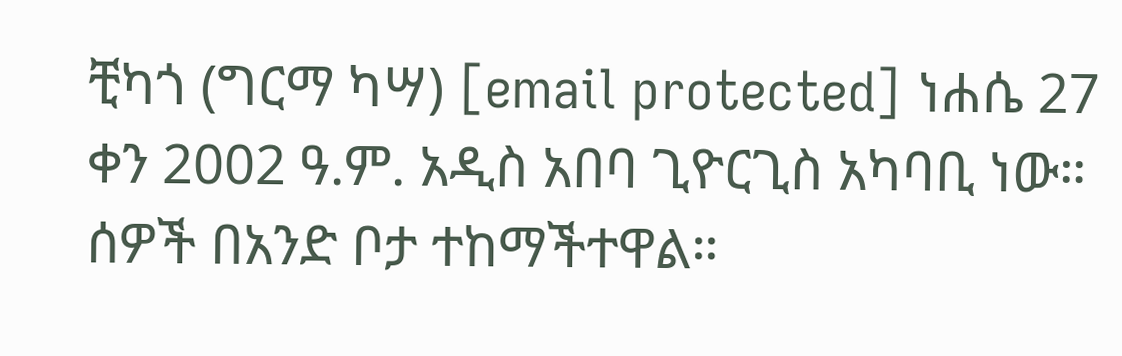ቺካጎ (ግርማ ካሣ) [email protected] ነሐሴ 27 ቀን 2002 ዓ.ም. አዲስ አበባ ጊዮርጊስ አካባቢ ነው። ሰዎች በአንድ ቦታ ተከማችተዋል።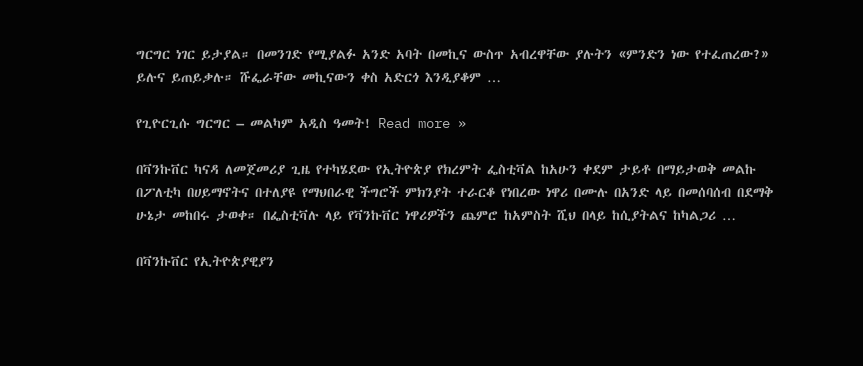ግርግር ነገር ይታያል። በመንገድ የሚያልፉ አንድ አባት በመኪና ውስጥ አብረዋቸው ያሉትን «ምንድን ነው የተፈጠረው?» ይሉና ይጠይቃሉ። ሹፌራቸው መኪናውን ቀስ አድርጎ እንዲያቆም …

የጊዮርጊሱ ግርግር – መልካም አዲስ ዓመት! Read more »

በቫንኩቨር ካናዳ ለመጀመሪያ ጊዜ የተካሄደው የኢትዮጵያ የክረምት ፌስቲቫል ከአሁን ቀደም ታይቶ በማይታወቅ መልኩ በፖለቲካ በሀይማኖትና በተለያዩ የማህበራዊ ችግሮች ምክንያት ተራርቆ የነበረው ነዋሪ በሙሉ በአንድ ላይ በመሰባሰብ በደማቅ ሁኔታ መከበሩ ታወቀ። በፌስቲቫሉ ላይ የቫንኩቨር ነዋሪዎችን ጨምሮ ከአምስት ሺህ በላይ ከሲያትልና ከካልጋሪ …

በቫንኩቨር የኢትዮጵያዊያን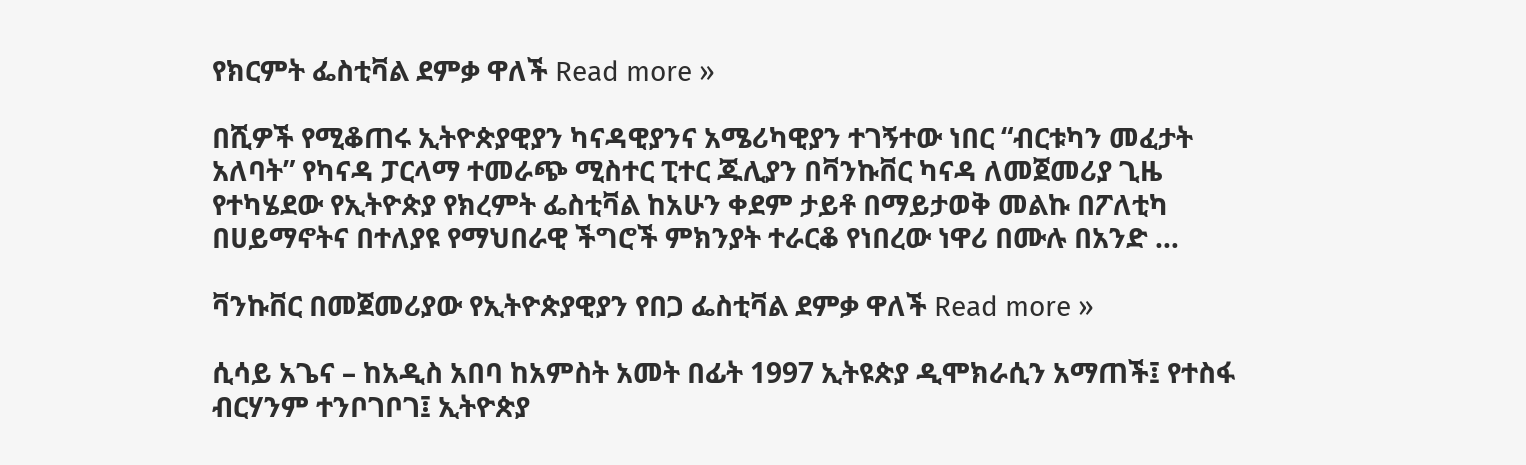የክርምት ፌስቲቫል ደምቃ ዋለች Read more »

በሺዎች የሚቆጠሩ ኢትዮጵያዊያን ካናዳዊያንና አሜሪካዊያን ተገኝተው ነበር “ብርቱካን መፈታት አለባት” የካናዳ ፓርላማ ተመራጭ ሚስተር ፒተር ጁሊያን በቫንኩቨር ካናዳ ለመጀመሪያ ጊዜ የተካሄደው የኢትዮጵያ የክረምት ፌስቲቫል ከአሁን ቀደም ታይቶ በማይታወቅ መልኩ በፖለቲካ በሀይማኖትና በተለያዩ የማህበራዊ ችግሮች ምክንያት ተራርቆ የነበረው ነዋሪ በሙሉ በአንድ …

ቫንኩቨር በመጀመሪያው የኢትዮጵያዊያን የበጋ ፌስቲቫል ደምቃ ዋለች Read more »

ሲሳይ አጌና – ከአዲስ አበባ ከአምስት አመት በፊት 1997 ኢትዩጵያ ዲሞክራሲን አማጠች፤ የተስፋ ብርሃንም ተንቦገቦገ፤ ኢትዮጵያ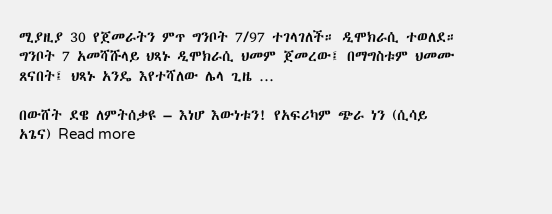ሚያዚያ 30 የጀመራትን ምጥ ግንቦት 7/97 ተገላገለች። ዲሞክራሲ ተወለደ። ግንቦት 7 አመሻሹላይ ህጻኑ ዲሞክራሲ ህመም ጀመረው፤ በማግስቱም ህመሙ ጸናበት፤ ህጻኑ አንዴ እየተሻለው ሌላ ጊዜ …

በውሸት ደዌ ለምትሰቃዩ – እነሆ እውነቱን! የአፍሪካም ጭራ ነን (ሲሳይ አጌና) Read more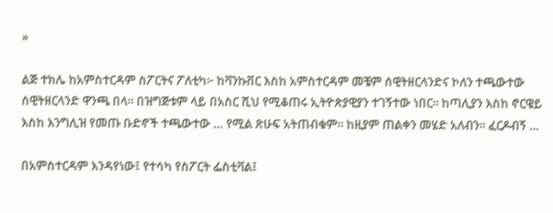»

ልጅ ተክሌ ከአምስተርዳም ስፖርትና ፖለቲካ፦ ከቫንኩቨር እስከ አምስተርዳም መቼም ሰዊትዘርላንድና ኮለን ተጫውተው ሰዊትዘርላንድ ዋንጫ በላ። በዝግጅቱም ላይ በአስር ሺህ የሚቆጠሩ ኢትዮጵያዊያን ተገኝተው ነበር። ከጣሊያን እስከ ኖርዌይ እስከ እንግሊዝ የመጡ ቡድኖች ተጫውተው … የሚል ጽሁፍ አትጠብቁም። ከዚያም ጠልቀን መሄድ አለብን። ፈርዶብኝ …

በአምስተርዳም እንዳየነው፤ የተሳካ የስፖርት ፌስቲቫል፤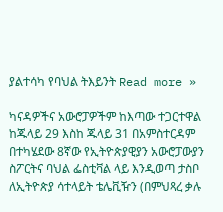ያልተሳካ የባህል ትእይንት Read more »

ካናዳዎችና አውሮፓዎችም ከእጣው ተጋርተዋል ከጁላይ 29 እስከ ጁላይ 31 በአምስተርዳም በተካሄደው 8ኛው የኢትዮጵያዊያን አውሮፓውያን ስፖርትና ባህል ፌስቲቫል ላይ እንዲወጣ ታስቦ ለኢትዮጵያ ሳተላይት ቴሌቪዥን (በምህጻረ ቃሉ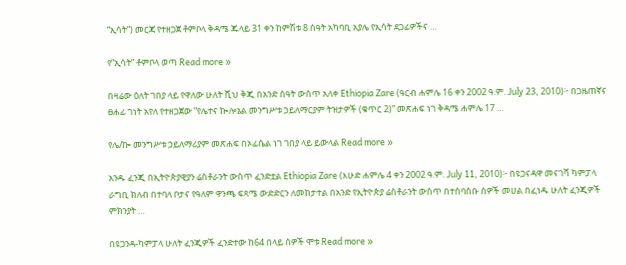“ኢሳት”) መርጃ የተዘጋጀ ቶምቦላ ቅዳሜ ጁላይ 31 ቀን ከምሽቱ 8 ሰዓት አካባቢ አያሌ የኢሳት ደጋፊዎችና …

የ”ኢሳት” ቶምቦላ ወጣ Read more »

በዛሬው ዕለት ገበያ ላይ የዋለው ሁለት ሺህ ቅጂ በአንድ ሰዓት ውስጥ አለቀ Ethiopia Zare (ዓርብ ሐምሌ 16 ቀን 2002 ዓ.ም. July 23, 2010)፦ በጋዜጠኛና ፀሐፊ ገነት አየለ የተዘጋጀው ”የሌተና ኰሎኔል መንግሥቱ ኃይለማርያም ትዝታዎች (ቁጥር 2)” መጽሐፍ ነገ ቅዳሜ ሐምሌ 17 …

የሌ/ኰ መንግሥቱ ኃይለማሪያም መጽሐፍ በኦፊሴል ነገ ገበያ ላይ ይውላል Read more »

አንዱ ፈንጂ በኢትዮጵያዊያን ሬስቶራንት ውስጥ ፈንድቷል Ethiopia Zare (እሁድ ሐምሌ 4 ቀን 2002 ዓ.ም. July 11, 2010)፦ በዩጋናዳዋ መናገሻ ካምፓላ ራግቢ ክለብ በተባለ ቦታና የዓለም ዋንጫ ፍጻሜ ውድድርን ለመከታተል በአንድ የኢትዮጵያ ሬስቶራንት ውስጥ በተሰባሰቡ ሰዎች መሀል በፈነዱ ሁለት ፈንጂዎች ምክንያት …

በዩጋንዳ-ካምፓላ ሁለት ፈንጂዎች ፈንድተው ከ64 በላይ ሰዎች ሞቱ Read more »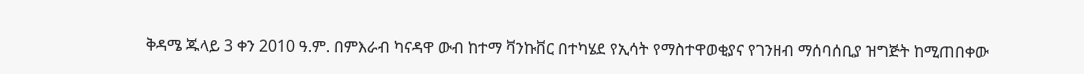ቅዳሜ ጁላይ 3 ቀን 2010 ዓ.ም. በምእራብ ካናዳዋ ውብ ከተማ ቫንኩቨር በተካሄደ የኢሳት የማስተዋወቂያና የገንዘብ ማሰባሰቢያ ዝግጅት ከሚጠበቀው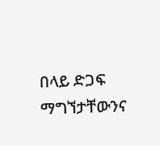በላይ ድጋፍ ማግኘታቸውንና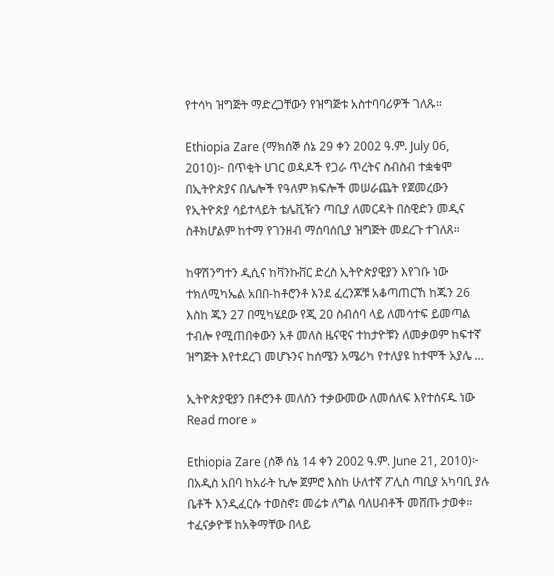የተሳካ ዝግጅት ማድረጋቸውን የዝግጅቱ አስተባባሪዎች ገለጹ።

Ethiopia Zare (ማክሰኞ ሰኔ 29 ቀን 2002 ዓ.ም. July 06, 2010)፦ በጥቂት ሀገር ወዳዶች የጋራ ጥረትና ስብስብ ተቋቁሞ በኢትዮጵያና በሌሎች የዓለም ክፍሎች መሠራጨት የጀመረውን የኢትዮጵያ ሳይተላይት ቴሌቪዥን ጣቢያ ለመርዳት በስዊድን መዲና ስቶክሆልም ከተማ የገንዘብ ማሰባሰቢያ ዝግጅት መደረጉ ተገለጸ።

ከዋሽንግተን ዲሲና ከቫንኩቨር ድረስ ኢትዮጵያዊያን እየገቡ ነው ተክለሚካኤል አበበ-ከቶሮንቶ እንደ ፈረንጆቹ አቆጣጠርኸ ከጁን 26 እስከ ጁን 27 በሚካሄደው የጂ 20 ስብሰባ ላይ ለመሳተፍ ይመጣል ተብሎ የሚጠበቀውን አቶ መለስ ዜናዊና ተከታዮቹን ለመቃወም ከፍተኛ ዝግጅት እየተደረገ መሆኑንና ከሰሜን አሜሪካ የተለያዩ ከተሞች አያሌ …

ኢትዮጵያዊያን በቶሮንቶ መለስን ተቃውመው ለመሰለፍ እየተሰናዱ ነው Read more »

Ethiopia Zare (ሰኞ ሰኔ 14 ቀን 2002 ዓ.ም. June 21, 2010)፦ በአዲስ አበባ ከአራት ኪሎ ጀምሮ እስከ ሁለተኛ ፖሊስ ጣቢያ አካባቢ ያሉ ቤቶች እንዲፈርሱ ተወስኖ፤ መሬቱ ለግል ባለሀብቶች መሸጡ ታወቀ። ተፈናቃዮቹ ከአቅማቸው በላይ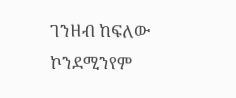ገንዘብ ከፍለው ኮንደሚንየም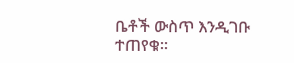ቤቶች ውስጥ እንዲገቡ ተጠየቁ።